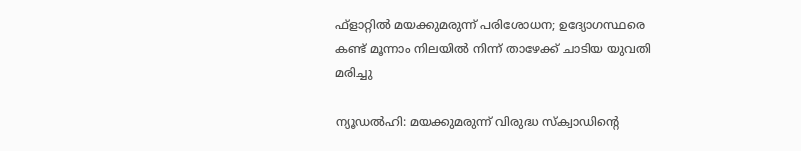ഫ്ളാറ്റില്‍ മയക്കുമരുന്ന് പരിശോധന; ഉദ്യോഗസ്ഥരെ കണ്ട് മൂന്നാം നിലയില്‍ നിന്ന് താഴേക്ക് ചാടിയ യുവതി മരിച്ചു

ന്യൂഡല്‍ഹി: മയക്കുമരുന്ന് വിരുദ്ധ സ്‌ക്വാഡിന്റെ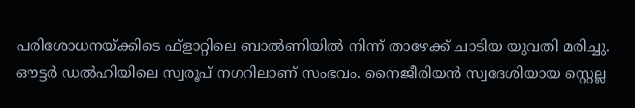പരിശോധനയ്ക്കിടെ ഫ്ളാറ്റിലെ ബാല്‍ണിയില്‍ നിന്ന് താഴേക്ക് ചാടിയ യുവതി മരിച്ചു. ഔട്ടര്‍ ഡല്‍ഹിയിലെ സ്വരൂപ് നഗറിലാണ് സംഭവം. നൈജീരിയന്‍ സ്വദേശിയായ സ്റ്റെല്ല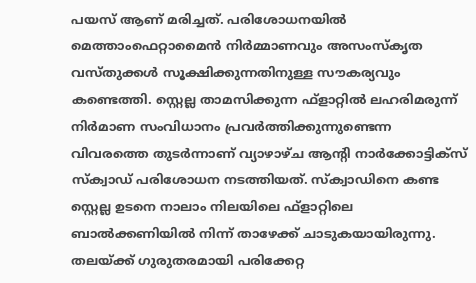പയസ് ആണ് മരിച്ചത്. പരിശോധനയില്‍ മെത്താംഫെറ്റാമൈന്‍ നിര്‍മ്മാണവും അസംസ്‌കൃത വസ്തുക്കള്‍ സൂക്ഷിക്കുന്നതിനുള്ള സൗകര്യവും കണ്ടെത്തി. സ്റ്റെല്ല താമസിക്കുന്ന ഫ്ളാറ്റില്‍ ലഹരിമരുന്ന് നിര്‍മാണ സംവിധാനം പ്രവര്‍ത്തിക്കുന്നുണ്ടെന്ന വിവരത്തെ തുടര്‍ന്നാണ് വ്യാഴാഴ്ച ആന്റി നാര്‍ക്കോട്ടിക്സ് സ്‌ക്വാഡ് പരിശോധന നടത്തിയത്. സ്‌ക്വാഡിനെ കണ്ട സ്റ്റെല്ല ഉടനെ നാലാം നിലയിലെ ഫ്ളാറ്റിലെ ബാല്‍ക്കണിയില്‍ നിന്ന് താഴേക്ക് ചാടുകയായിരുന്നു. തലയ്ക്ക് ഗുരുതരമായി പരിക്കേറ്റ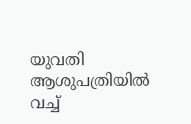യുവതി ആശുപത്രിയില്‍ വച്ച്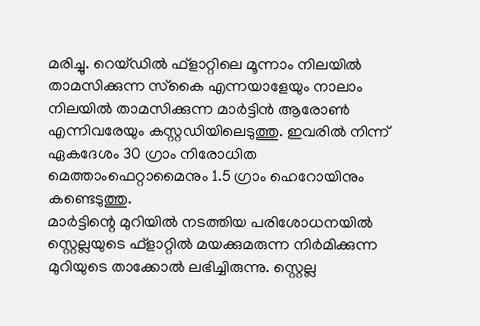മരിച്ചു. റെയ്ഡില്‍ ഫ്ളാറ്റിലെ മൂന്നാം നിലയില്‍ താമസിക്കുന്ന സ്‌കൈ എന്നയാളേയും നാലാം നിലയില്‍ താമസിക്കുന്ന മാര്‍ട്ടിന്‍ ആരോണ്‍ എന്നിവരേയും കസ്റ്റഡിയിലെടുത്തു. ഇവരില്‍ നിന്ന് ഏകദേശം 30 ഗ്രാം നിരോധിത മെത്താംഫെറ്റാമൈനും 1.5 ഗ്രാം ഹെറോയിനും കണ്ടെടുത്തു.
മാര്‍ട്ടിന്റെ മുറിയില്‍ നടത്തിയ പരിശോധനയില്‍ സ്റ്റെല്ലയുടെ ഫ്ളാറ്റില്‍ മയക്കുമരുന്ന നിര്‍മിക്കുന്ന മുറിയുടെ താക്കോല്‍ ലഭിച്ചിരുന്നു. സ്റ്റെല്ല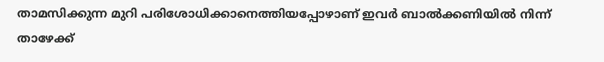താമസിക്കുന്ന മുറി പരിശോധിക്കാനെത്തിയപ്പോഴാണ് ഇവര്‍ ബാല്‍ക്കണിയില്‍ നിന്ന് താഴേക്ക്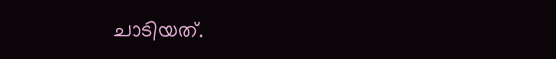ചാടിയത്.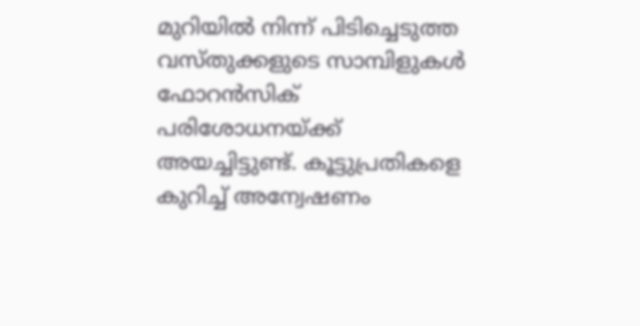മുറിയില്‍ നിന്ന് പിടിച്ചെടുത്ത വസ്തുക്കളുടെ സാമ്പിളുകള്‍ ഫോറന്‍സിക് പരിശോധനയ്ക്ക് അയച്ചിട്ടുണ്ട്. കൂട്ടുപ്രതികളെ കുറിച്ച് അന്വേഷണം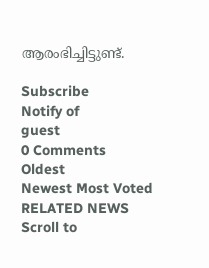ആരംഭിച്ചിട്ടുണ്ട്.

Subscribe
Notify of
guest
0 Comments
Oldest
Newest Most Voted
RELATED NEWS
Scroll to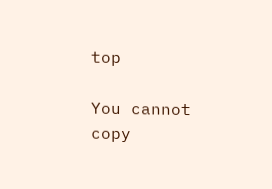top

You cannot copy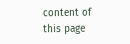content of this page